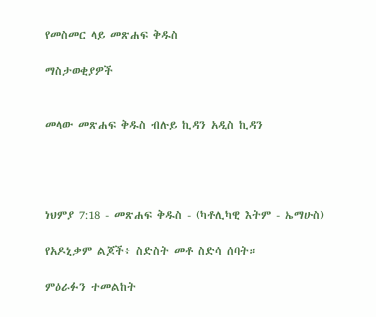የመስመር ላይ መጽሐፍ ቅዱስ

ማስታወቂያዎች


መላው መጽሐፍ ቅዱስ ብሉይ ኪዳን አዲስ ኪዳን




ነህምያ 7:18 - መጽሐፍ ቅዱስ - (ካቶሊካዊ እትም - ኤማሁስ)

የአዶኒቃም ልጆች፥ ስድስት መቶ ስድሳ ሰባት።

ምዕራፉን ተመልከት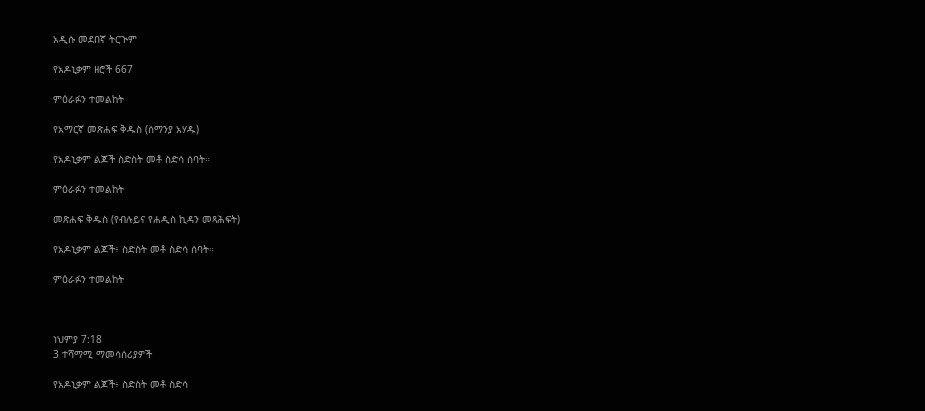አዲሱ መደበኛ ትርጒም

የአዶኒቃም ዘሮች 667

ምዕራፉን ተመልከት

የአማርኛ መጽሐፍ ቅዱስ (ሰማንያ አሃዱ)

የአዶኒቃም ልጆች ስድስት መቶ ስድሳ ሰባት።

ምዕራፉን ተመልከት

መጽሐፍ ቅዱስ (የብሉይና የሐዲስ ኪዳን መጻሕፍት)

የአዶኒቃም ልጆች፥ ስድስት መቶ ስድሳ ሰባት።

ምዕራፉን ተመልከት



ነህምያ 7:18
3 ተሻማሚ ማመሳሰሪያዎች

የአዶኒቃም ልጆች፥ ስድስት መቶ ስድሳ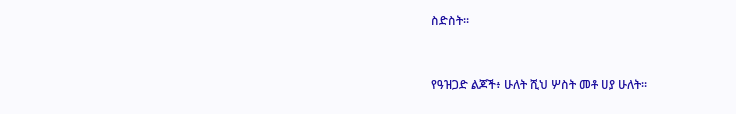ስድስት።


የዓዝጋድ ልጆች፥ ሁለት ሺህ ሦስት መቶ ሀያ ሁለት።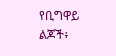የቢግዋይ ልጆች፥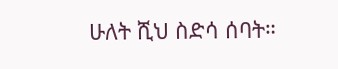ሁለት ሺህ ስድሳ ሰባት።